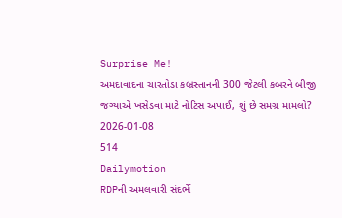Surprise Me!
અમદાવાદના ચારતોડા કબ્રસ્તાનની 300 જેટલી કબરને બીજી જગ્યાએ ખસેડવા માટે નોટિસ અપાઈ, શું છે સમગ્ર મામલો?
2026-01-08
514
Dailymotion
RDPની અમલવારી સંદર્ભે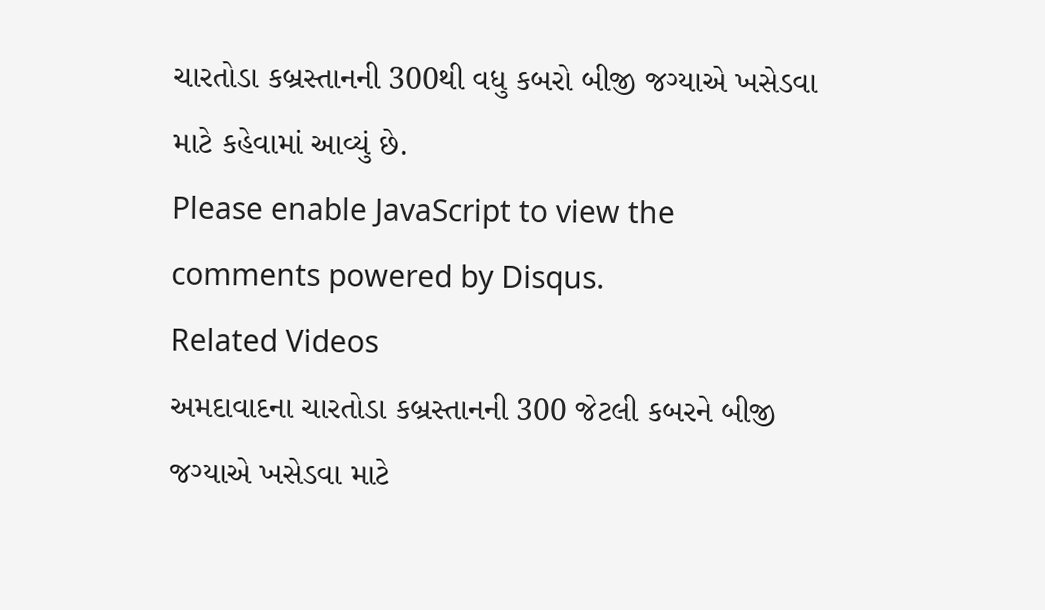ચારતોડા કબ્રસ્તાનની 300થી વધુ કબરો બીજી જગ્યાએ ખસેડવા માટે કહેવામાં આવ્યું છે.
Please enable JavaScript to view the
comments powered by Disqus.
Related Videos
અમદાવાદના ચારતોડા કબ્રસ્તાનની 300 જેટલી કબરને બીજી જગ્યાએ ખસેડવા માટે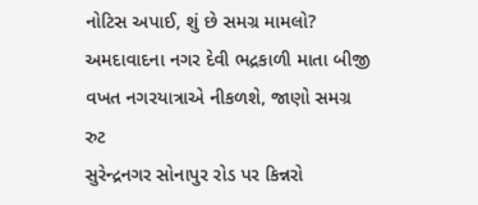નોટિસ અપાઈ, શું છે સમગ્ર મામલો?
અમદાવાદના નગર દેવી ભદ્રકાળી માતા બીજી વખત નગરયાત્રાએ નીકળશે, જાણો સમગ્ર રુટ
સુરેન્દ્રનગર સોનાપુર રોડ પર કિન્નરો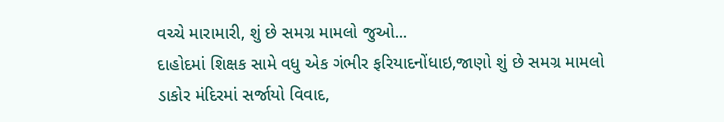વચ્ચે મારામારી, શું છે સમગ્ર મામલો જુઓ...
દાહોદમાં શિક્ષક સામે વધુ એક ગંભીર ફરિયાદનોંધાઇ,જાણો શું છે સમગ્ર મામલો
ડાકોર મંદિરમાં સર્જાયો વિવાદ,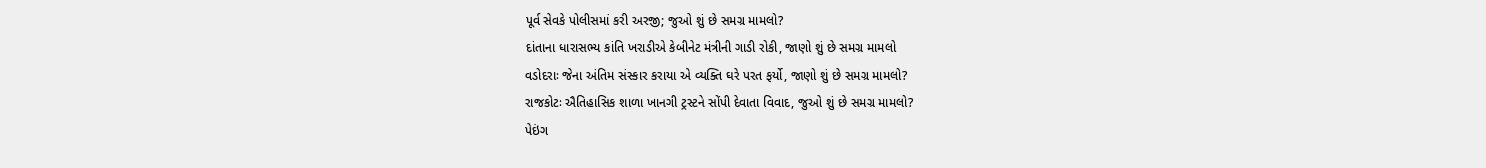પૂર્વ સેવકે પોલીસમાં કરી અરજી; જુઓ શું છે સમગ્ર મામલો?
દાંતાના ધારાસભ્ય કાંતિ ખરાડીએ કેબીનેટ મંત્રીની ગાડી રોકી, જાણો શું છે સમગ્ર મામલો
વડોદરાઃ જેના અંતિમ સંસ્કાર કરાયા એ વ્યક્તિ ઘરે પરત ફર્યો, જાણો શું છે સમગ્ર મામલો?
રાજકોટઃ ઐતિહાસિક શાળા ખાનગી ટ્રસ્ટને સોંપી દેવાતા વિવાદ, જુઓ શું છે સમગ્ર મામલો?
પેઇંગ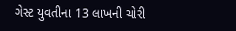ગેસ્ટ યુવતીના 13 લાખની ચોરી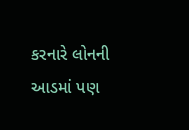કરનારે લોનની આડમાં પણ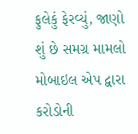ફુલેકું ફેરવ્યું, જાણો શું છે સમગ્ર મામલો
મોબાઇલ એપ દ્વારા કરોડોની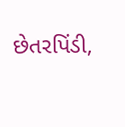છેતરપિંડી,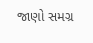જાણો સમગ્ર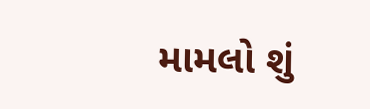મામલો શું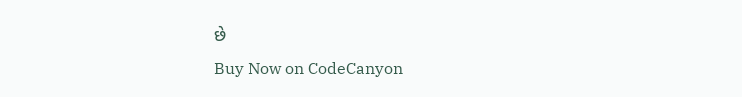છે
Buy Now on CodeCanyon